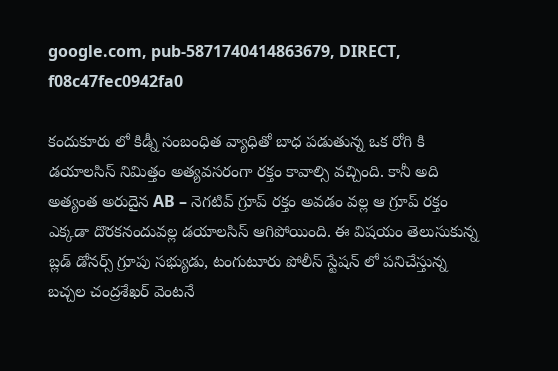google.com, pub-5871740414863679, DIRECT, f08c47fec0942fa0

కందుకూరు లో కిడ్నీ సంబంధిత వ్యాధితో బాధ పడుతున్న ఒక రోగి కి డయాలసిస్ నిమిత్తం అత్యవసరంగా రక్తం కావాల్సి వచ్చింది. కానీ అది అత్యంత అరుదైన AB – నెగటివ్ గ్రూప్ రక్తం అవడం వల్ల ఆ గ్రూప్ రక్తం ఎక్కడా దొరకనందువల్ల డయాలసిస్ ఆగిపోయింది. ఈ విషయం తెలుసుకున్న బ్లడ్ డోనర్స్ గ్రూపు సభ్యుడు, టంగుటూరు పోలీస్ స్టేషన్ లో పనిచేస్తున్న బచ్చల చంద్రశేఖర్ వెంటనే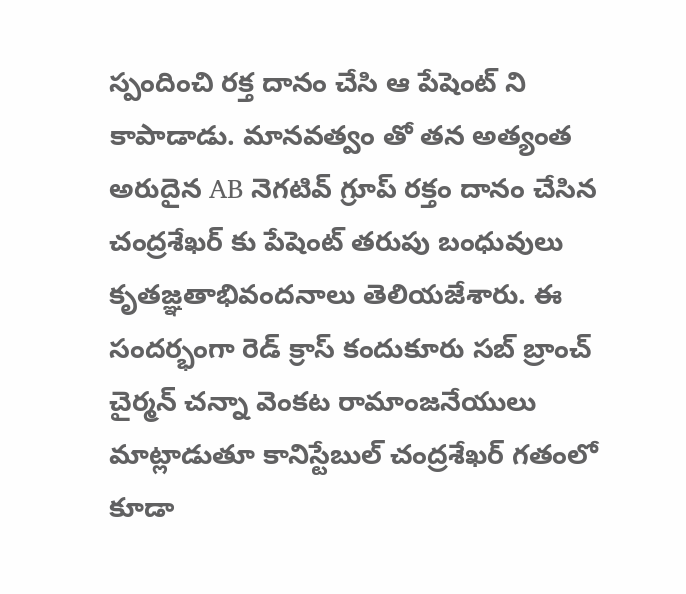స్పందించి రక్త దానం చేసి ఆ పేషెంట్ ని కాపాడాడు. మానవత్వం తో తన అత్యంత అరుదైన AB నెగటివ్ గ్రూప్ రక్తం దానం చేసిన చంద్రశేఖర్ కు పేషెంట్ తరుపు బంధువులు కృతజ్ఞతాభివందనాలు తెలియజేశారు. ఈ సందర్భంగా రెడ్ క్రాస్ కందుకూరు సబ్ బ్రాంచ్ చైర్మన్ చన్నా వెంకట రామాంజనేయులు మాట్లాడుతూ కానిస్టేబుల్ చంద్రశేఖర్ గతంలో కూడా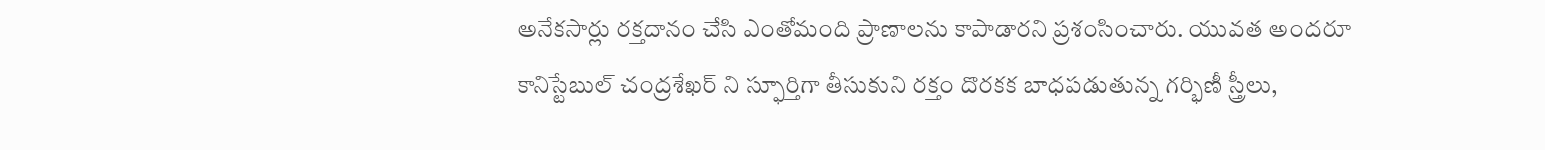అనేకసార్లు రక్తదానం చేసి ఎంతోమంది ప్రాణాలను కాపాడారని ప్రశంసించారు. యువత అందరూ కానిస్టేబుల్ చంద్రశేఖర్ ని స్ఫూర్తిగా తీసుకుని రక్తం దొరకక బాధపడుతున్న గర్భిణీ స్త్రీలు,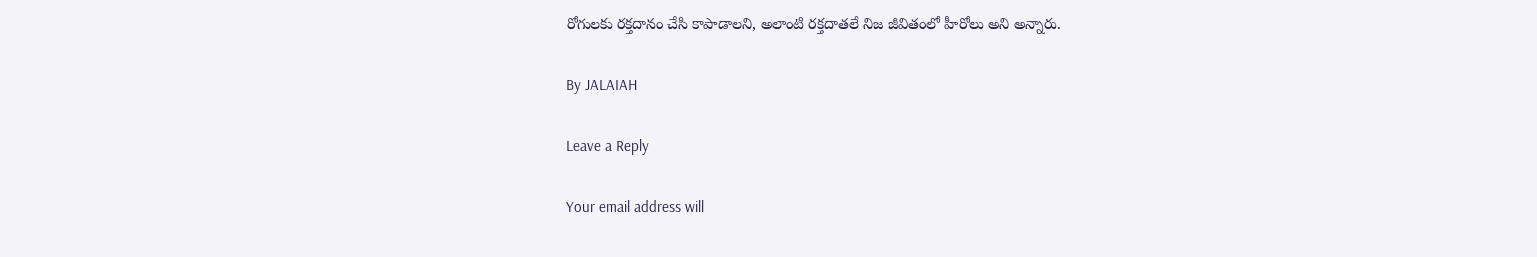రోగులకు రక్తదానం చేసి కాపాడాలని, అలాంటి రక్తదాతలే నిజ జీవితంలో హీరోలు అని అన్నారు.

By JALAIAH

Leave a Reply

Your email address will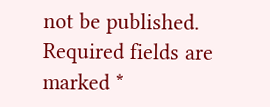not be published. Required fields are marked *